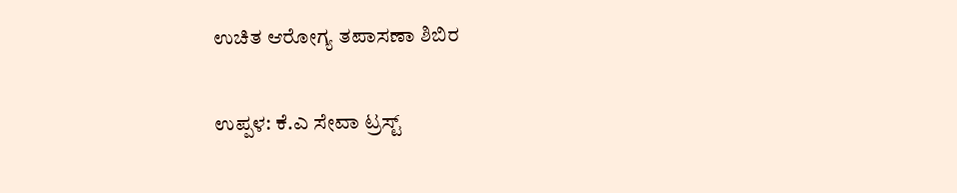ಉಚಿತ ಆರೋಗ್ಯ ತಪಾಸಣಾ ಶಿಬಿರ

ಉಪ್ಪಳ: ಕೆ.ಎ ಸೇವಾ ಟ್ರಸ್ಟ್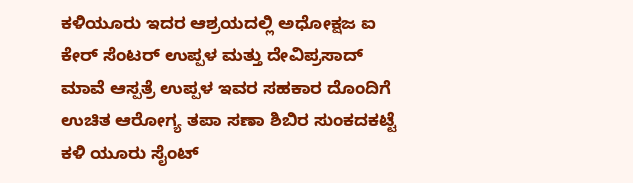ಕಳಿಯೂರು ಇದರ ಆಶ್ರಯದಲ್ಲಿ ಅಧೋಕ್ಷಜ ಐ ಕೇರ್ ಸೆಂಟರ್ ಉಪ್ಪಳ ಮತ್ತು ದೇವಿಪ್ರಸಾದ್ ಮಾವೆ ಆಸ್ಪತ್ರೆ ಉಪ್ಪಳ ಇವರ ಸಹಕಾರ ದೊಂದಿಗೆ ಉಚಿತ ಆರೋಗ್ಯ ತಪಾ ಸಣಾ ಶಿಬಿರ ಸುಂಕದಕಟ್ಟೆ ಕಳಿ ಯೂರು ಸೈಂಟ್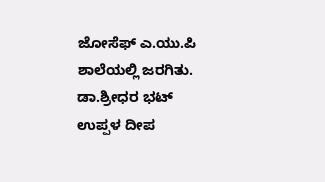ಜೋಸೆಫ್ ಎ.ಯು.ಪಿ ಶಾಲೆಯಲ್ಲಿ ಜರಗಿತು. ಡಾ.ಶ್ರೀಧರ ಭಟ್ ಉಪ್ಪಳ ದೀಪ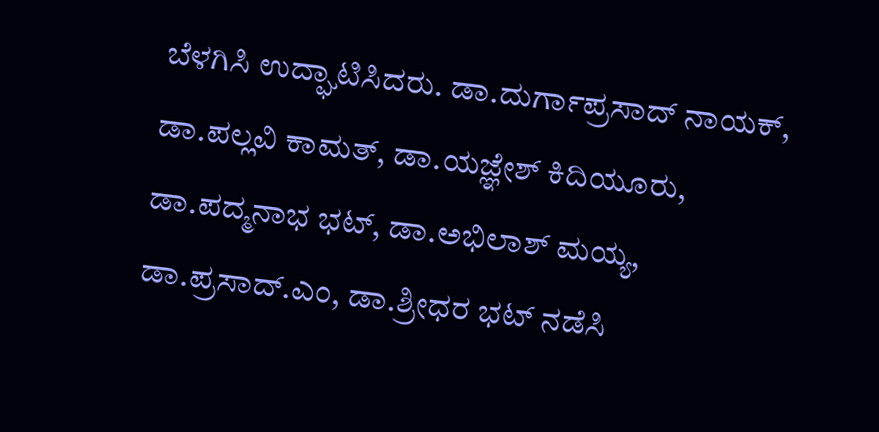ಬೆಳಗಿಸಿ ಉದ್ಘಾಟಿಸಿದರು. ಡಾ.ದುರ್ಗಾಪ್ರಸಾದ್ ನಾಯಕ್, ಡಾ.ಪಲ್ಲವಿ ಕಾಮತ್, ಡಾ.ಯಜ್ಞೇಶ್ ಕಿದಿಯೂರು, ಡಾ.ಪದ್ಮನಾಭ ಭಟ್, ಡಾ.ಅಭಿಲಾಶ್ ಮಯ್ಯ, ಡಾ.ಪ್ರಸಾದ್.ಎಂ, ಡಾ.ಶ್ರೀಧರ ಭಟ್ ನಡೆಸಿ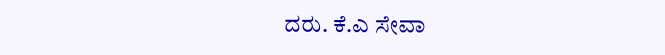ದರು. ಕೆ.ಎ ಸೇವಾ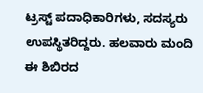ಟ್ರಸ್ಟ್ ಪದಾಧಿಕಾರಿಗಳು, ಸದಸ್ಯರು ಉಪಸ್ಥಿತರಿದ್ದರು. ಹಲವಾರು ಮಂದಿ ಈ ಶಿಬಿರದ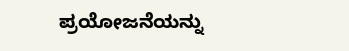ಪ್ರಯೋಜನೆಯನ್ನು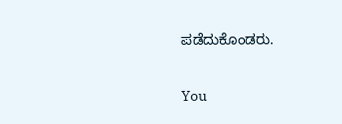ಪಡೆದುಕೊಂಡರು.

You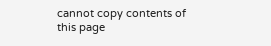cannot copy contents of this page